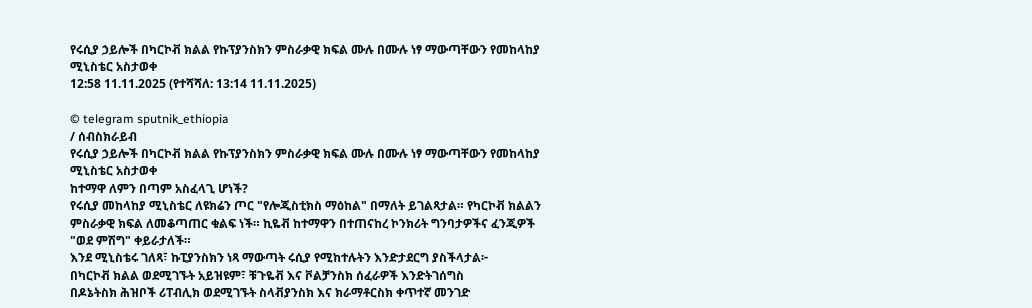የሩሲያ ኃይሎች በካርኮቭ ክልል የኩፕያንስክን ምስራቃዊ ክፍል ሙሉ በሙሉ ነፃ ማውጣቸውን የመከላከያ ሚኒስቴር አስታወቀ
12:58 11.11.2025 (የተሻሻለ: 13:14 11.11.2025)

© telegram sputnik_ethiopia
/ ሰብስክራይብ
የሩሲያ ኃይሎች በካርኮቭ ክልል የኩፕያንስክን ምስራቃዊ ክፍል ሙሉ በሙሉ ነፃ ማውጣቸውን የመከላከያ ሚኒስቴር አስታወቀ
ከተማዋ ለምን በጣም አስፈላጊ ሆነች?
የሩሲያ መከላከያ ሚኒስቴር ለዩክሬን ጦር "የሎጂስቲክስ ማዕከል" በማለት ይገልጻታል። የካርኮቭ ክልልን ምስራቃዊ ክፍል ለመቆጣጠር ቁልፍ ነች። ኪዬቭ ከተማዋን በተጠናከረ ኮንክሪት ግንባታዎችና ፈንጂዎች "ወደ ምሽግ" ቀይራታለች።
እንደ ሚኒስቴሩ ገለጻ፣ ኩፒያንስክን ነጻ ማውጣት ሩሲያ የሚከተሉትን እንድታደርግ ያስችላታል፦
በካርኮቭ ክልል ወደሚገኙት አይዝዩም፣ ቹጉዬቭ እና ቮልቻንስክ ሰፈራዎች እንድትገሰግስ
በዶኔትስክ ሕዝቦች ሪፐብሊክ ወደሚገኙት ስላቭያንስክ እና ክራማቶርስክ ቀጥተኛ መንገድ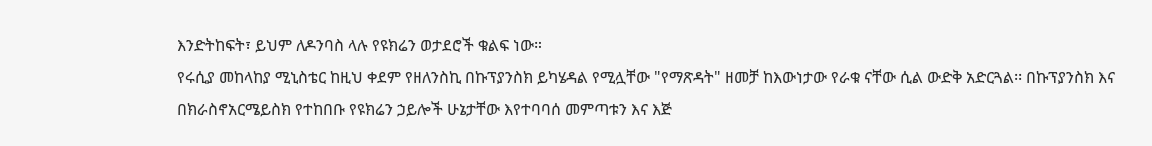እንድትከፍት፣ ይህም ለዶንባስ ላሉ የዩክሬን ወታደሮች ቁልፍ ነው።
የሩሲያ መከላከያ ሚኒስቴር ከዚህ ቀደም የዘለንስኪ በኩፕያንስክ ይካሄዳል የሚሏቸው "የማጽዳት" ዘመቻ ከእውነታው የራቁ ናቸው ሲል ውድቅ አድርጓል፡፡ በኩፕያንስክ እና በክራስኖአርሜይስክ የተከበቡ የዩክሬን ኃይሎች ሁኔታቸው እየተባባሰ መምጣቱን እና እጅ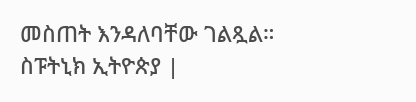መስጠት እንዳለባቸው ገልጿል።
ስፑትኒክ ኢትዮጵያ |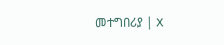መተግበሪያ | X